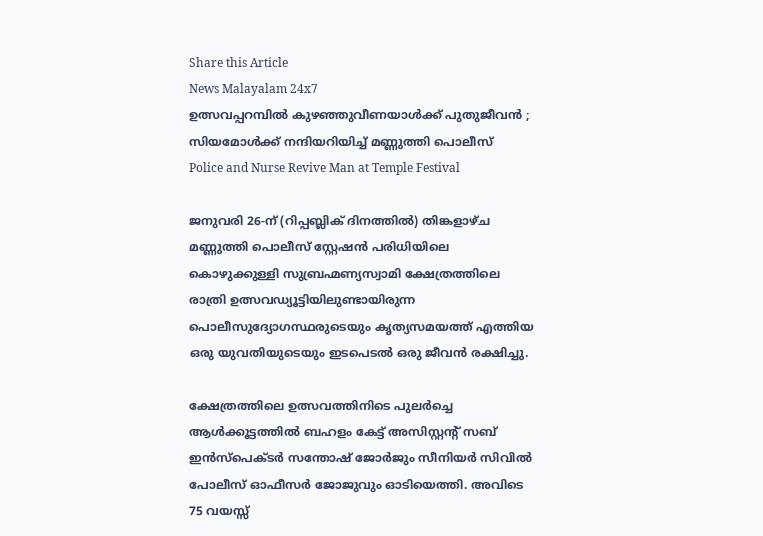Share this Article
News Malayalam 24x7
ഉത്സവപ്പറമ്പിൽ കുഴഞ്ഞുവീണയാൾക്ക് പുതുജീവൻ ; സിയമോൾക്ക് നന്ദിയറിയിച്ച് മണ്ണുത്തി പൊലീസ്
Police and Nurse Revive Man at Temple Festival

ജനുവരി 26-ന് (റിപ്പബ്ലിക് ദിനത്തിൽ) തിങ്കളാഴ്ച മണ്ണുത്തി പൊലീസ് സ്റ്റേഷൻ പരിധിയിലെ കൊഴുക്കുള്ളി സുബ്രഹ്മണ്യസ്വാമി ക്ഷേത്രത്തിലെ രാത്രി ഉത്സവഡ്യൂട്ടിയിലുണ്ടായിരുന്ന പൊലീസുദ്യോഗസ്ഥരുടെയും കൃത്യസമയത്ത് എത്തിയ ഒരു യുവതിയുടെയും ഇടപെടൽ ഒരു ജീവൻ രക്ഷിച്ചു.

ക്ഷേത്രത്തിലെ ഉത്സവത്തിനിടെ പുലർച്ചെ ആൾക്കൂട്ടത്തിൽ ബഹളം കേട്ട് അസിസ്റ്റന്റ് സബ് ഇൻസ്പെക്ടർ സന്തോഷ് ജോർജും സീനിയർ സിവിൽ പോലീസ് ഓഫീസർ ജോജുവും ഓടിയെത്തി. അവിടെ 75 വയസ്സ്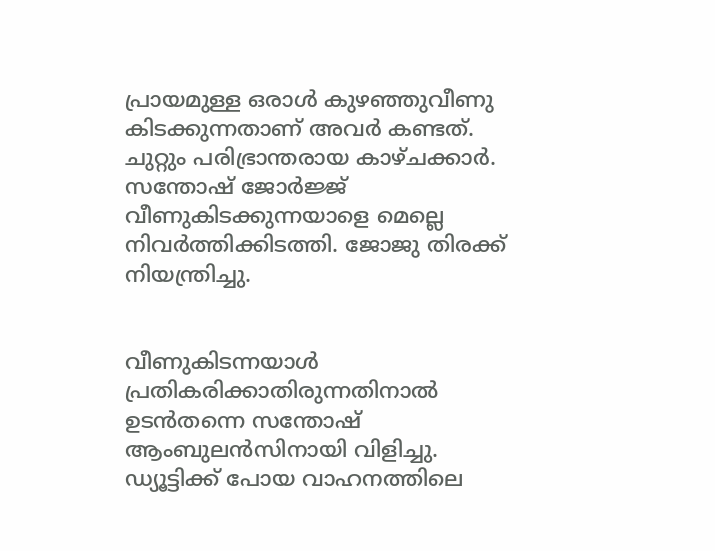പ്രായമുള്ള ഒരാൾ കുഴഞ്ഞുവീണു കിടക്കുന്നതാണ് അവർ കണ്ടത്. ചുറ്റും പരിഭ്രാന്തരായ കാഴ്ചക്കാർ. സന്തോഷ് ജോർജ്ജ് വീണുകിടക്കുന്നയാളെ മെല്ലെ നിവർത്തിക്കിടത്തി. ജോജു തിരക്ക് നിയന്ത്രിച്ചു.


വീണുകിടന്നയാൾ പ്രതികരിക്കാതിരുന്നതിനാൽ ഉടൻതന്നെ സന്തോഷ് ആംബുലൻസിനായി വിളിച്ചു. ഡ്യൂട്ടിക്ക് പോയ വാഹനത്തിലെ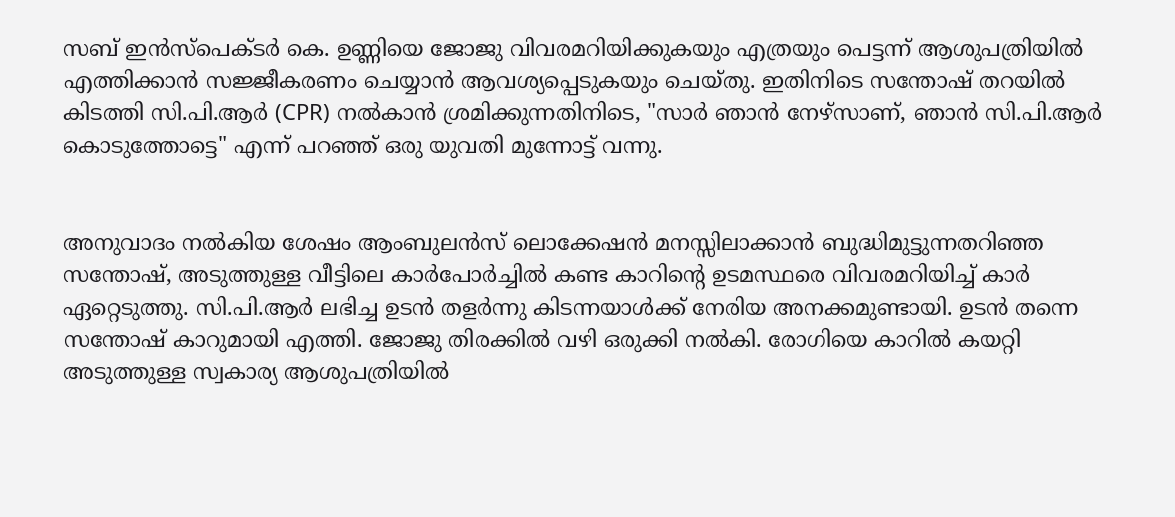സബ് ഇൻസ്പെക്ടർ കെ. ഉണ്ണിയെ ജോജു വിവരമറിയിക്കുകയും എത്രയും പെട്ടന്ന് ആശുപത്രിയിൽ എത്തിക്കാൻ സജ്ജീകരണം ചെയ്യാൻ ആവശ്യപ്പെടുകയും ചെയ്തു. ഇതിനിടെ സന്തോഷ് തറയിൽ കിടത്തി സി.പി.ആർ (CPR) നൽകാൻ ശ്രമിക്കുന്നതിനിടെ, "സാർ ഞാൻ നേഴ്സാണ്, ഞാൻ സി.പി.ആർ കൊടുത്തോട്ടെ" എന്ന് പറഞ്ഞ് ഒരു യുവതി മുന്നോട്ട് വന്നു.


അനുവാദം നൽകിയ ശേഷം ആംബുലൻസ് ലൊക്കേഷൻ മനസ്സിലാക്കാൻ ബുദ്ധിമുട്ടുന്നതറിഞ്ഞ സന്തോഷ്, അടുത്തുള്ള വീട്ടിലെ കാർപോർച്ചിൽ കണ്ട കാറിന്റെ ഉടമസ്ഥരെ വിവരമറിയിച്ച് കാർ ഏറ്റെടുത്തു. സി.പി.ആർ ലഭിച്ച ഉടൻ തളർന്നു കിടന്നയാൾക്ക് നേരിയ അനക്കമുണ്ടായി. ഉടൻ തന്നെ സന്തോഷ് കാറുമായി എത്തി. ജോജു തിരക്കിൽ വഴി ഒരുക്കി നൽകി. രോഗിയെ കാറിൽ കയറ്റി അടുത്തുള്ള സ്വകാര്യ ആശുപത്രിയിൽ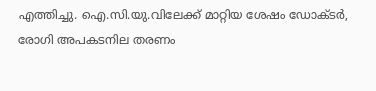എത്തിച്ചു. ഐ.സി.യു.വിലേക്ക് മാറ്റിയ ശേഷം ഡോക്ടർ, രോഗി അപകടനില തരണം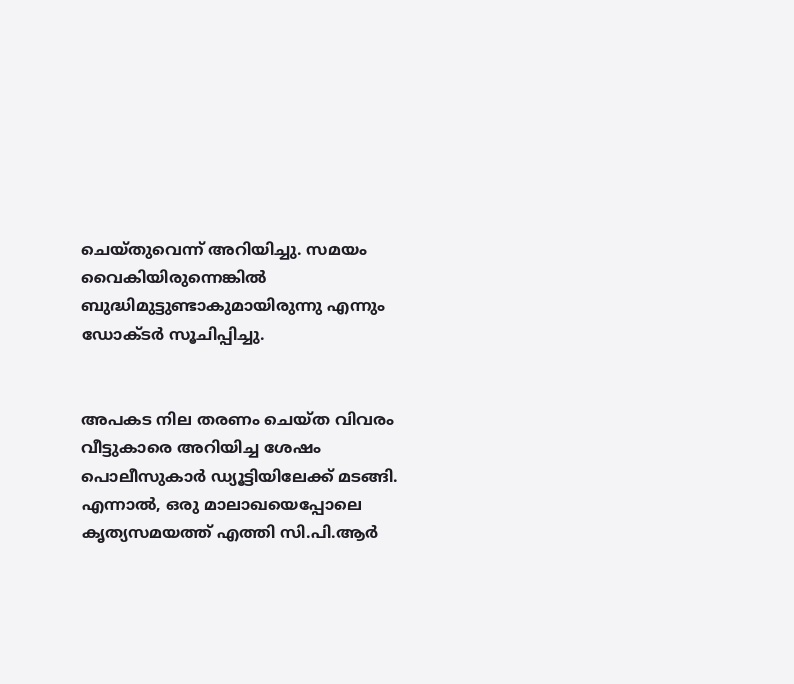ചെയ്തുവെന്ന് അറിയിച്ചു. സമയം വൈകിയിരുന്നെങ്കിൽ ബുദ്ധിമുട്ടുണ്ടാകുമായിരുന്നു എന്നും ഡോക്ടർ സൂചിപ്പിച്ചു.


അപകട നില തരണം ചെയ്ത വിവരം വീട്ടുകാരെ അറിയിച്ച ശേഷം പൊലീസുകാർ ഡ്യൂട്ടിയിലേക്ക് മടങ്ങി. എന്നാൽ, ഒരു മാലാഖയെപ്പോലെ കൃത്യസമയത്ത് എത്തി സി.പി.ആർ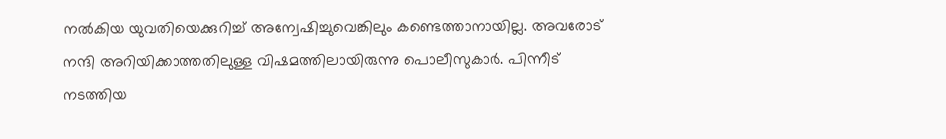നൽകിയ യുവതിയെക്കുറിച്ച് അന്വേഷിച്ചുവെങ്കിലും കണ്ടെത്താനായില്ല. അവരോട് നന്ദി അറിയിക്കാത്തതിലുള്ള വിഷമത്തിലായിരുന്നു പൊലീസുകാർ. പിന്നീട് നടത്തിയ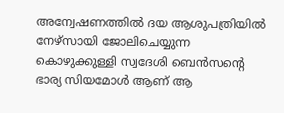അന്വേഷണത്തിൽ ദയ ആശുപത്രിയിൽ നേഴ്സായി ജോലിചെയ്യുന്ന കൊഴുക്കുള്ളി സ്വദേശി ബെൻസൻ്റെ ഭാര്യ സിയമോൾ ആണ് ആ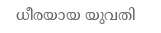ധീരയായ യുവതി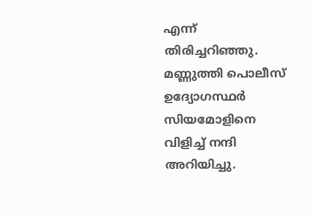എന്ന് തിരിച്ചറിഞ്ഞു. മണ്ണുത്തി പൊലീസ് ഉദ്യോഗസ്ഥർ സിയമോളിനെ വിളിച്ച് നന്ദി അറിയിച്ചു.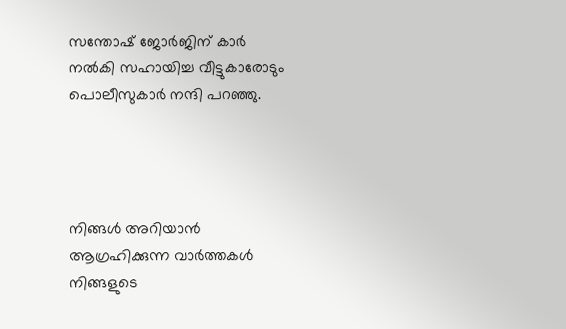സന്തോഷ് ജോർജിന് കാർ നൽകി സഹായിച്ച വീട്ടുകാരോടും പൊലീസുകാർ നന്ദി പറഞ്ഞു.




നിങ്ങൾ അറിയാൻ ആഗ്രഹിക്കുന്ന വാർത്തകൾ നിങ്ങളുടെ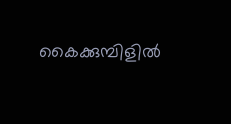കൈക്കുമ്പിളിൽ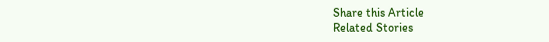Share this Article
Related Stories